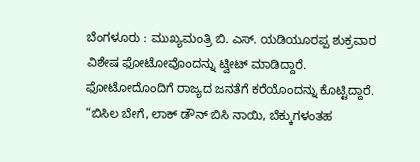ಬೆಂಗಳೂರು : ಮುಖ್ಯಮಂತ್ರಿ ಬಿ. ಎಸ್. ಯಡಿಯೂರಪ್ಪ ಶುಕ್ರವಾರ ವಿಶೇಷ ಫೋಟೋವೊಂದನ್ನು ಟ್ವೀಟ್ ಮಾಡಿದ್ದಾರೆ. ಫೋಟೋದೊಂದಿಗೆ ರಾಜ್ಯದ ಜನತೆಗೆ ಕರೆಯೊಂದನ್ನು ಕೊಟ್ಟಿದ್ದಾರೆ.
“ಬಿಸಿಲ ಬೇಗೆ, ಲಾಕ್ ಡೌನ್ ಬಿಸಿ ನಾಯಿ, ಬೆಕ್ಕುಗಳಂತಹ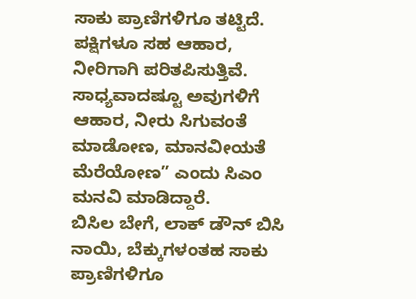ಸಾಕು ಪ್ರಾಣಿಗಳಿಗೂ ತಟ್ಟಿದೆ. ಪಕ್ಷಿಗಳೂ ಸಹ ಆಹಾರ, ನೀರಿಗಾಗಿ ಪರಿತಪಿಸುತ್ತಿವೆ. ಸಾಧ್ಯವಾದಷ್ಟೂ ಅವುಗಳಿಗೆ ಆಹಾರ, ನೀರು ಸಿಗುವಂತೆ ಮಾಡೋಣ, ಮಾನವೀಯತೆ ಮೆರೆಯೋಣ” ಎಂದು ಸಿಎಂ ಮನವಿ ಮಾಡಿದ್ದಾರೆ.
ಬಿಸಿಲ ಬೇಗೆ, ಲಾಕ್ ಡೌನ್ ಬಿಸಿ ನಾಯಿ, ಬೆಕ್ಕುಗಳಂತಹ ಸಾಕು ಪ್ರಾಣಿಗಳಿಗೂ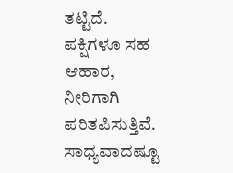ತಟ್ಟಿದೆ. ಪಕ್ಷಿಗಳೂ ಸಹ ಆಹಾರ, ನೀರಿಗಾಗಿ ಪರಿತಪಿಸುತ್ತಿವೆ.
ಸಾಧ್ಯವಾದಷ್ಟೂ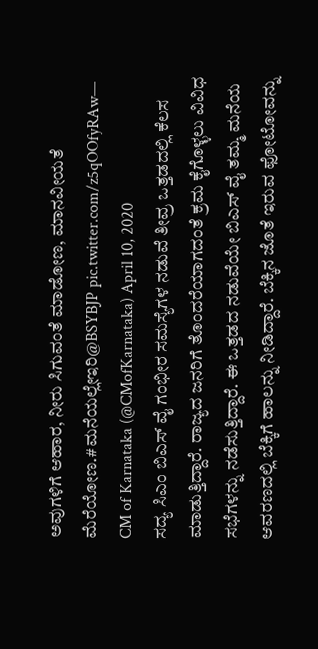ಅವುಗಳಿಗೆ ಆಹಾರ, ನೀರು ಸಿಗುವಂತೆ ಮಾಡೋಣ, ಮಾನವೀಯತೆ ಮೆರೆಯೋಣ.#ಮನೆಯಲ್ಲೇಇರಿ@BSYBJP pic.twitter.com/z5qOOfyRAw— CM of Karnataka (@CMofKarnataka) April 10, 2020
ಸದ್ಯ ಸಿಎಂ ಬಿಎಸ್ ವೈ ಗಂಭೀರ ಸಮಸ್ಯೆಗಳ ನಡುವೆ ತೀವ್ರ ಒತ್ತಡದಲ್ಲಿ ಕೆಲಸ ಮಾಡುತ್ತಿದ್ದಾರೆ. ರಾಜ್ಯದ ಜನರಿಗೆ ತೊಂದರೆಯಾಗದಂತೆ ಕ್ರಮ ಕೈಗೊಳ್ಳಲು ವಿವಿಧ ಸಭೆಗಳನ್ನು ನಡೆಸುತ್ತಿದ್ದಾರೆ. ಈ ಒತ್ತಡದ ನಡುವೆಯೇ ಬಿಎಸ್ ವೈ ತಮ್ಮ ಮನೆಯ ಆವರಣದಲ್ಲಿ ಬೆಕ್ಕಿಗೆ ಹಾಲನ್ನು ನೀಡಿದ್ದಾರೆ. ಬೆಕ್ಕಿನ ಜೊತೆ ಇರುವ ಫೋಟೋವನ್ನು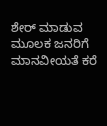ಶೇರ್ ಮಾಡುವ ಮೂಲಕ ಜನರಿಗೆ ಮಾನವೀಯತೆ ಕರೆ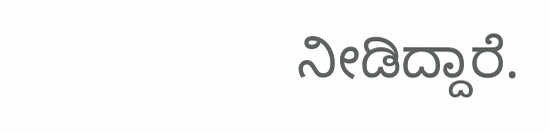ನೀಡಿದ್ದಾರೆ.